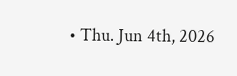• Thu. Jun 4th, 2026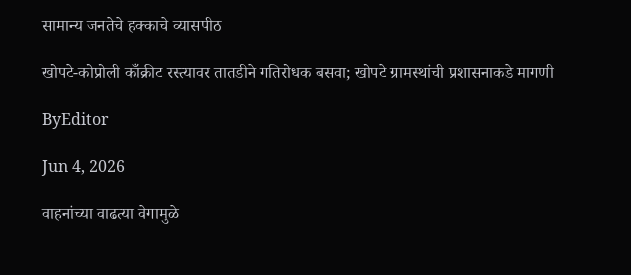सामान्य जनतेचे हक्काचे व्यासपीठ

खोपटे-कोप्रोली काँक्रीट रस्त्यावर तातडीने गतिरोधक बसवा; खोपटे ग्रामस्थांची प्रशासनाकडे मागणी

ByEditor

Jun 4, 2026

वाहनांच्या वाढत्या वेगामुळे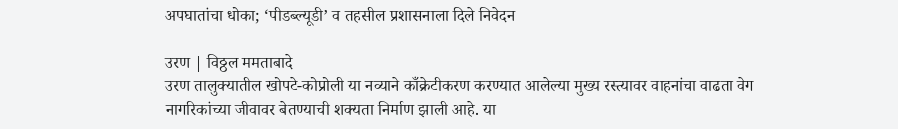अपघातांचा धोका; ‘पीडब्ल्यूडी’ व तहसील प्रशासनाला दिले निवेदन

उरण | विठ्ठल ममताबादे
उरण तालुक्यातील खोपटे-कोप्रोली या नव्याने काँक्रेटीकरण करण्यात आलेल्या मुख्य रस्त्यावर वाहनांचा वाढता वेग नागरिकांच्या जीवावर बेतण्याची शक्यता निर्माण झाली आहे. या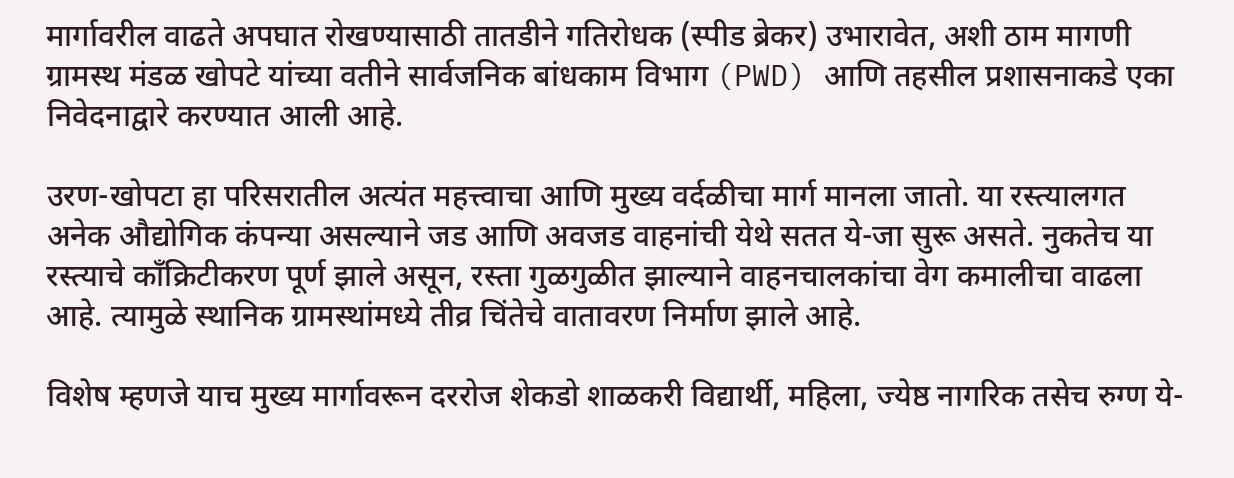मार्गावरील वाढते अपघात रोखण्यासाठी तातडीने गतिरोधक (स्पीड ब्रेकर) उभारावेत, अशी ठाम मागणी ग्रामस्थ मंडळ खोपटे यांच्या वतीने सार्वजनिक बांधकाम विभाग (PWD) आणि तहसील प्रशासनाकडे एका निवेदनाद्वारे करण्यात आली आहे.

उरण-खोपटा हा परिसरातील अत्यंत महत्त्वाचा आणि मुख्य वर्दळीचा मार्ग मानला जातो. या रस्त्यालगत अनेक औद्योगिक कंपन्या असल्याने जड आणि अवजड वाहनांची येथे सतत ये-जा सुरू असते. नुकतेच या रस्त्याचे काँक्रिटीकरण पूर्ण झाले असून, रस्ता गुळगुळीत झाल्याने वाहनचालकांचा वेग कमालीचा वाढला आहे. त्यामुळे स्थानिक ग्रामस्थांमध्ये तीव्र चिंतेचे वातावरण निर्माण झाले आहे.

विशेष म्हणजे याच मुख्य मार्गावरून दररोज शेकडो शाळकरी विद्यार्थी, महिला, ज्येष्ठ नागरिक तसेच रुग्ण ये-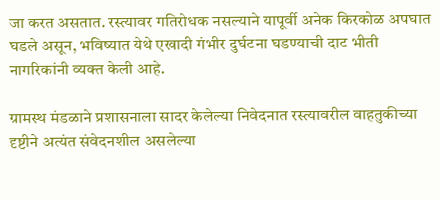जा करत असतात. रस्त्यावर गतिरोधक नसल्याने यापूर्वी अनेक किरकोळ अपघात घडले असून, भविष्यात येथे एखादी गंभीर दुर्घटना घडण्याची दाट भीती नागरिकांनी व्यक्त केली आहे.

ग्रामस्थ मंडळाने प्रशासनाला सादर केलेल्या निवेदनात रस्त्यावरील वाहतुकीच्या दृष्टीने अत्यंत संवेदनशील असलेल्या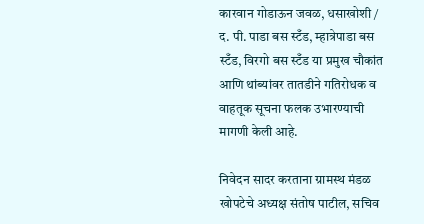कारवान गोडाऊन जवळ, धसाखोशी / द. पी. पाडा बस स्टँड, म्हात्रेपाडा बस स्टँड, विरगो बस स्टँड या प्रमुख चौकांत आणि थांब्यांवर तातडीने गतिरोधक व वाहतूक सूचना फलक उभारण्याची मागणी केली आहे.

निवेदन सादर करताना ग्रामस्थ मंडळ खोपटेचे अध्यक्ष संतोष पाटील, सचिव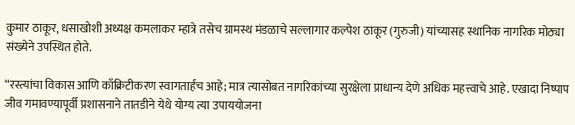कुमार ठाकूर, धसाखोशी अध्यक्ष कमलाकर म्हात्रे तसेच ग्रामस्थ मंडळाचे सल्लागार कल्पेश ठाकूर (गुरुजी) यांच्यासह स्थानिक नागरिक मोठ्या संख्येने उपस्थित होते.

“रस्त्यांचा विकास आणि काँक्रिटीकरण स्वागतार्हच आहे; मात्र त्यासोबत नागरिकांच्या सुरक्षेला प्राधान्य देणे अधिक महत्त्वाचे आहे. एखादा निष्पाप जीव गमावण्यापूर्वी प्रशासनाने तातडीने येथे योग्य त्या उपाययोजना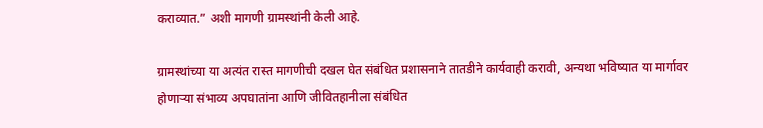कराव्यात.” अशी मागणी ग्रामस्थांनी केली आहे.

ग्रामस्थांच्या या अत्यंत रास्त मागणीची दखल घेत संबंधित प्रशासनाने तातडीने कार्यवाही करावी, अन्यथा भविष्यात या मार्गावर होणाऱ्या संभाव्य अपघातांना आणि जीवितहानीला संबंधित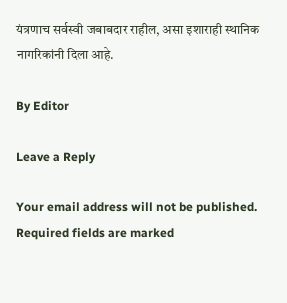यंत्रणाच सर्वस्वी जबाबदार राहील, असा इशाराही स्थानिक नागरिकांनी दिला आहे.

By Editor

Leave a Reply

Your email address will not be published. Required fields are marked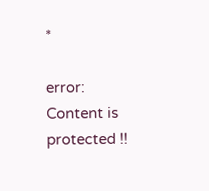*

error: Content is protected !!